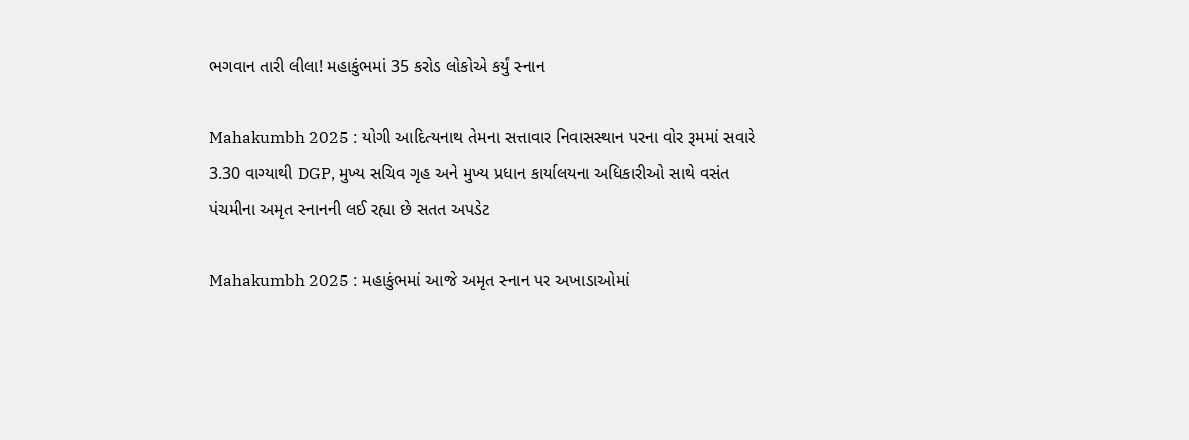ભગવાન તારી લીલા! મહાકુંભમાં 35 કરોડ લોકોએ કર્યું સ્નાન

Mahakumbh 2025 : યોગી આદિત્યનાથ તેમના સત્તાવાર નિવાસસ્થાન પરના વોર રૂમમાં સવારે 3.30 વાગ્યાથી DGP, મુખ્ય સચિવ ગૃહ અને મુખ્ય પ્રધાન કાર્યાલયના અધિકારીઓ સાથે વસંત પંચમીના અમૃત સ્નાનની લઈ રહ્યા છે સતત અપડેટ

Mahakumbh 2025 : મહાકુંભમાં આજે અમૃત સ્નાન પર અખાડાઓમાં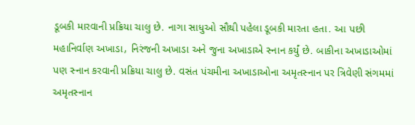ડૂબકી મારવાની પ્રક્રિયા ચાલુ છે. નાગા સાધુઓ સૌથી પહેલા ડૂબકી મારતા હતા. આ પછી મહાનિર્વાણ અખાડા, નિરંજની અખાડા અને જુના અખાડાએ સ્નાન કર્યું છે. બાકીના અખાડાઓમાં પણ સ્નાન કરવાની પ્રક્રિયા ચાલુ છે. વસંત પંચમીના અખાડાઓના અમૃતસ્નાન પર ત્રિવેણી સંગમમાં અમૃતસ્નાન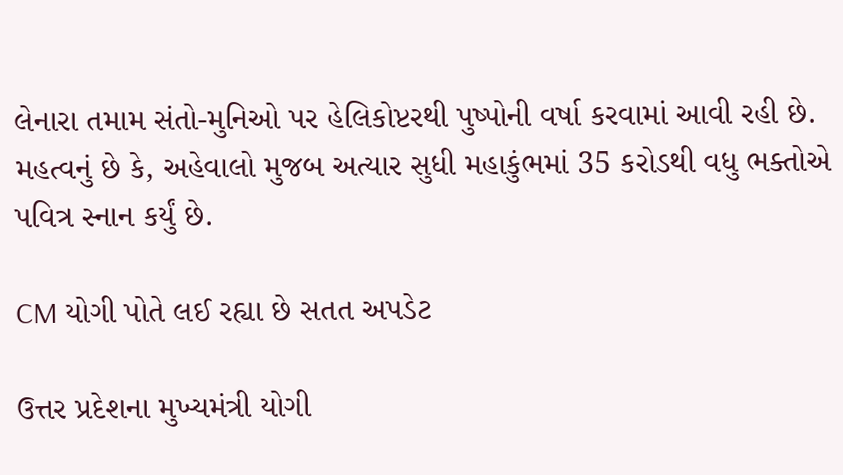લેનારા તમામ સંતો-મુનિઓ પર હેલિકોપ્ટરથી પુષ્પોની વર્ષા કરવામાં આવી રહી છે. મહત્વનું છે કે, અહેવાલો મુજબ અત્યાર સુધી મહાકુંભમાં 35 કરોડથી વધુ ભક્તોએ પવિત્ર સ્નાન કર્યું છે.

CM યોગી પોતે લઈ રહ્યા છે સતત અપડેટ

ઉત્તર પ્રદેશના મુખ્યમંત્રી યોગી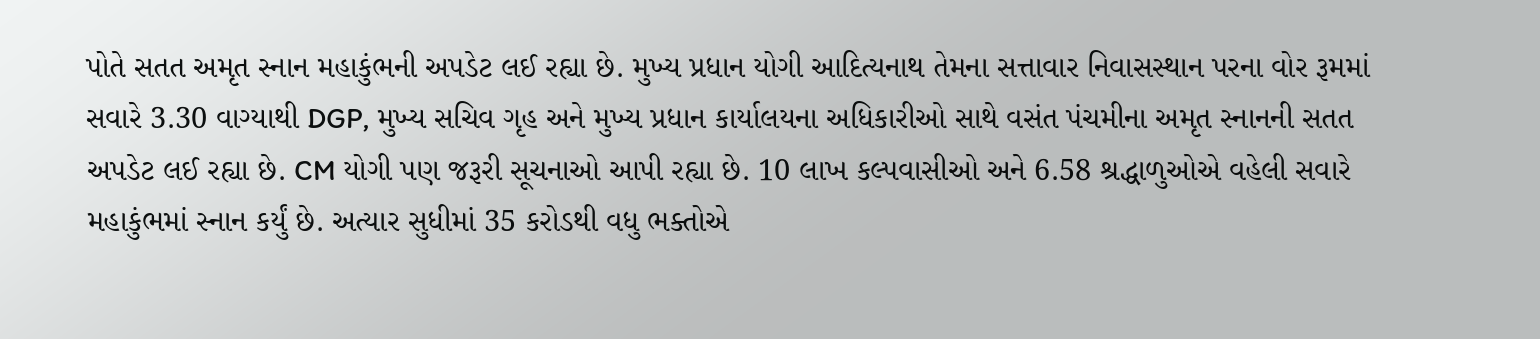પોતે સતત અમૃત સ્નાન મહાકુંભની અપડેટ લઈ રહ્યા છે. મુખ્ય પ્રધાન યોગી આદિત્યનાથ તેમના સત્તાવાર નિવાસસ્થાન પરના વોર રૂમમાં સવારે 3.30 વાગ્યાથી DGP, મુખ્ય સચિવ ગૃહ અને મુખ્ય પ્રધાન કાર્યાલયના અધિકારીઓ સાથે વસંત પંચમીના અમૃત સ્નાનની સતત અપડેટ લઈ રહ્યા છે. CM યોગી પણ જરૂરી સૂચનાઓ આપી રહ્યા છે. 10 લાખ કલ્પવાસીઓ અને 6.58 શ્રદ્ધાળુઓએ વહેલી સવારે મહાકુંભમાં સ્નાન કર્યું છે. અત્યાર સુધીમાં 35 કરોડથી વધુ ભક્તોએ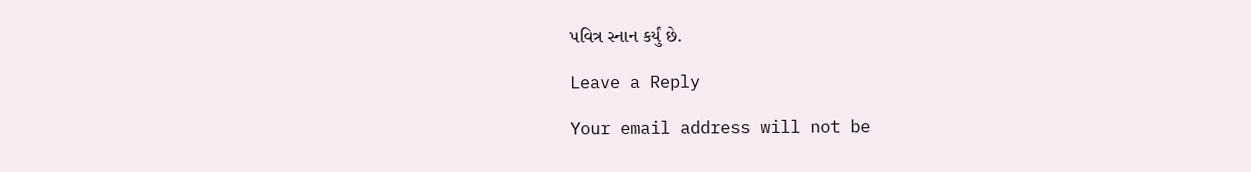પવિત્ર સ્નાન કર્યું છે.

Leave a Reply

Your email address will not be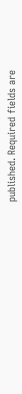published. Required fields are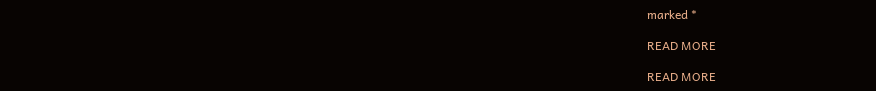marked *

READ MORE

READ MORE